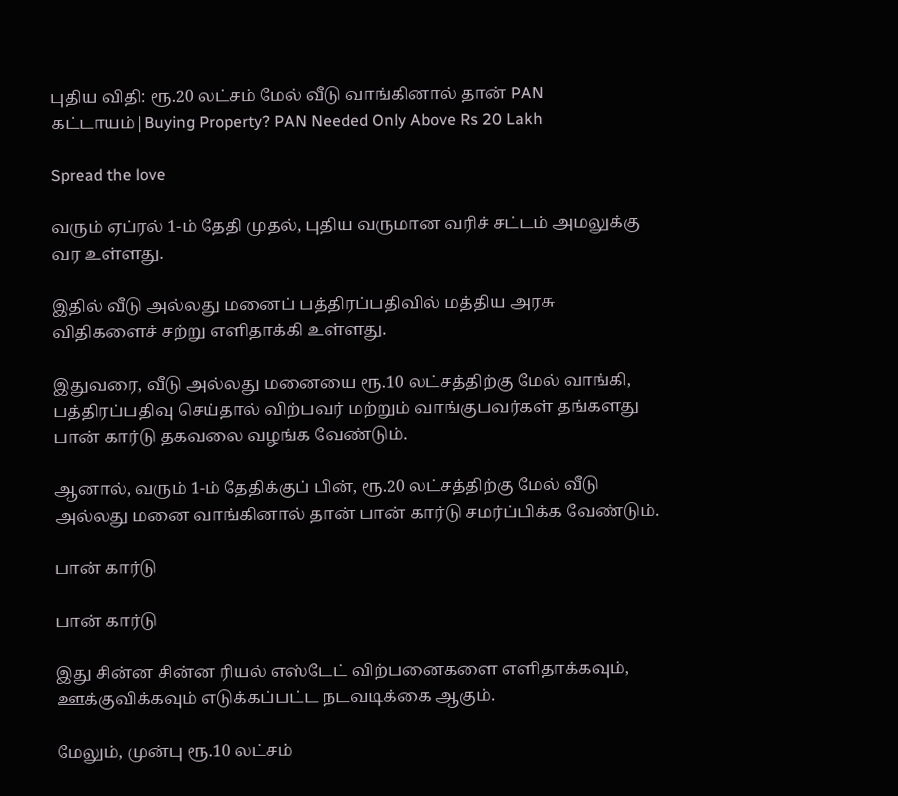புதிய விதி: ரூ.20 லட்சம் மேல் வீடு வாங்கினால் தான் PAN கட்டாயம்|Buying Property? PAN Needed Only Above Rs 20 Lakh

Spread the love

வரும் ஏப்ரல் 1-ம் தேதி முதல், புதிய வருமான வரிச் சட்டம் அமலுக்கு வர உள்ளது.

இதில் வீடு அல்லது மனைப் பத்திரப்பதிவில் மத்திய அரசு விதிகளைச் சற்று எளிதாக்கி உள்ளது.

இதுவரை, வீடு அல்லது மனையை ரூ.10 லட்சத்திற்கு மேல் வாங்கி, பத்திரப்பதிவு செய்தால் விற்பவர் மற்றும் வாங்குபவர்கள் தங்களது பான் கார்டு தகவலை வழங்க வேண்டும்.

ஆனால், வரும் 1-ம் தேதிக்குப் பின், ரூ.20 லட்சத்திற்கு மேல் வீடு அல்லது மனை வாங்கினால் தான் பான் கார்டு சமர்ப்பிக்க வேண்டும்.

பான் கார்டு

பான் கார்டு

இது சின்ன சின்ன ரியல் எஸ்டேட் விற்பனைகளை எளிதாக்கவும், ஊக்குவிக்கவும் எடுக்கப்பட்ட நடவடிக்கை ஆகும்.

மேலும், முன்பு ரூ.10 லட்சம்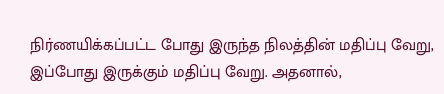நிர்ணயிக்கப்பட்ட போது இருந்த நிலத்தின் மதிப்பு வேறு, இப்போது இருக்கும் மதிப்பு வேறு. அதனால்,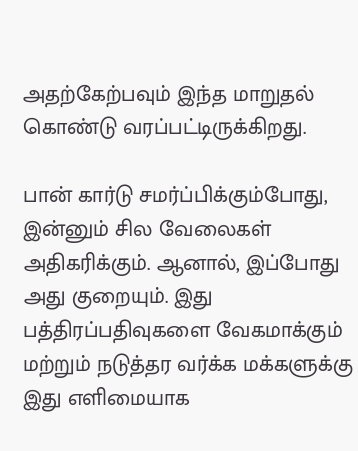அதற்கேற்பவும் இந்த மாறுதல் கொண்டு வரப்பட்டிருக்கிறது.

பான் கார்டு சமர்ப்பிக்கும்போது, இன்னும் சில வேலைகள் அதிகரிக்கும். ஆனால், இப்போது அது குறையும். இது பத்திரப்பதிவுகளை வேகமாக்கும் மற்றும் நடுத்தர வர்க்க மக்களுக்கு இது எளிமையாக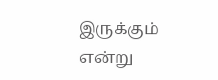இருக்கும் என்று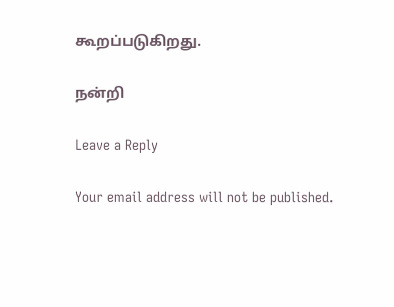கூறப்படுகிறது.

நன்றி

Leave a Reply

Your email address will not be published.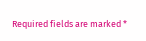Required fields are marked *